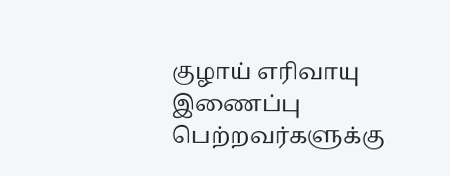குழாய் எரிவாயு இணைப்பு பெற்றவர்களுக்கு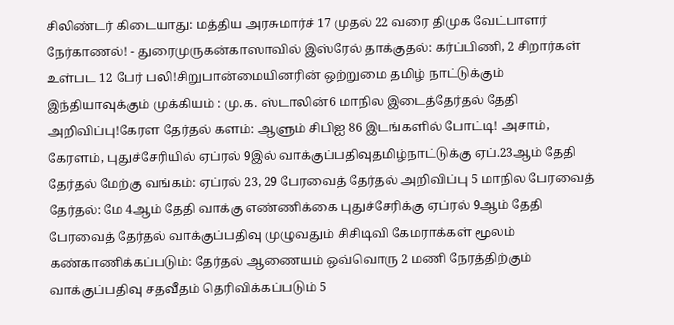சிலிண்டர் கிடையாது: மத்திய அரசுமார்ச் 17 முதல் 22 வரை திமுக வேட்பாளர் நேர்காணல்! - துரைமுருகன்காஸாவில் இஸ்ரேல் தாக்குதல்: கர்ப்பிணி, 2 சிறார்கள் உள்பட 12 பேர் பலி!சிறுபான்மையினரின் ஒற்றுமை தமிழ் நாட்டுக்கும் இந்தியாவுக்கும் முக்கியம் : மு.க. ஸ்டாலின்6 மாநில இடைத்தேர்தல் தேதி அறிவிப்பு!கேரள தேர்தல் களம்: ஆளும் சிபிஐ 86 இடங்களில் போட்டி! அசாம், கேரளம், புதுச்சேரியில் ஏப்ரல் 9இல் வாக்குப்பதிவுதமிழ்நாட்டுக்கு ஏப்.23ஆம் தேதி தேர்தல் மேற்கு வங்கம்: ஏப்ரல் 23, 29 பேரவைத் தேர்தல் அறிவிப்பு 5 மாநில பேரவைத் தேர்தல்: மே 4ஆம் தேதி வாக்கு எண்ணிக்கை புதுச்சேரிக்கு ஏப்ரல் 9ஆம் தேதி பேரவைத் தேர்தல் வாக்குப்பதிவு முழுவதும் சிசிடிவி கேமராக்கள் மூலம் கண்காணிக்கப்படும்: தேர்தல் ஆணையம் ஒவ்வொரு 2 மணி நேரத்திற்கும் வாக்குப்பதிவு சதவீதம் தெரிவிக்கப்படும் 5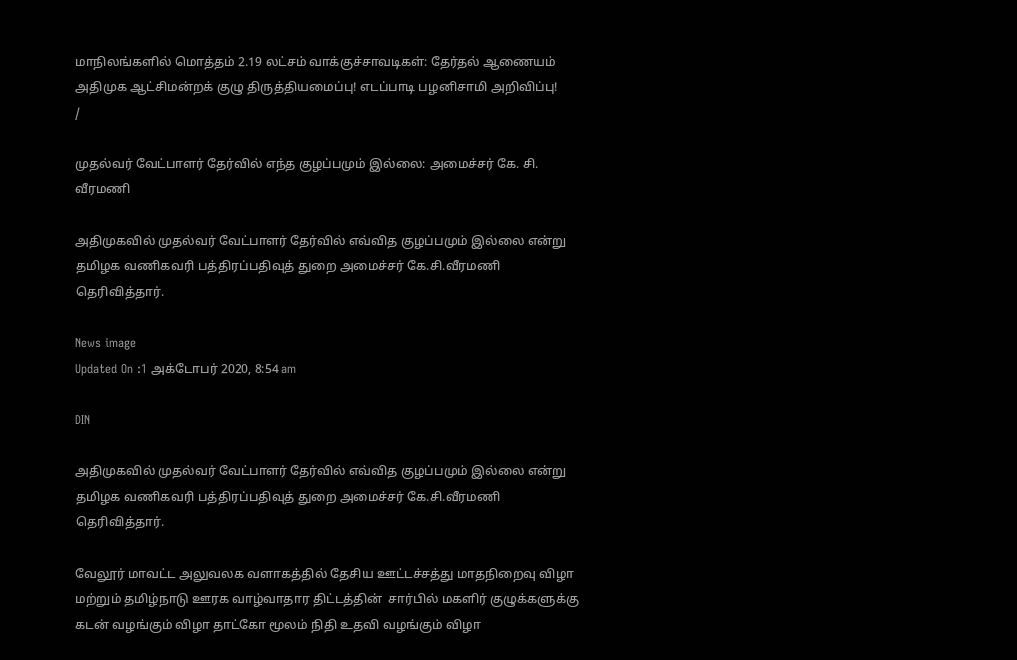மாநிலங்களில் மொத்தம் 2.19 லட்சம் வாக்குச்சாவடிகள்: தேர்தல் ஆணையம் அதிமுக ஆட்சிமன்றக் குழு திருத்தியமைப்பு! எடப்பாடி பழனிசாமி அறிவிப்பு!
/

முதல்வர் வேட்பாளர் தேர்வில் எந்த குழப்பமும் இல்லை: அமைச்சர் கே. சி. வீரமணி

அதிமுகவில் முதல்வர் வேட்பாளர் தேர்வில் எவ்வித குழப்பமும் இல்லை என்று தமிழக வணிகவரி பத்திரப்பதிவுத் துறை அமைச்சர் கே.சி.வீரமணி தெரிவித்தார்.

News image
Updated On :1 அக்டோபர் 2020, 8:54 am

DIN

அதிமுகவில் முதல்வர் வேட்பாளர் தேர்வில் எவ்வித குழப்பமும் இல்லை என்று தமிழக வணிகவரி பத்திரப்பதிவுத் துறை அமைச்சர் கே.சி.வீரமணி தெரிவித்தார்.

வேலூர் மாவட்ட அலுவலக வளாகத்தில் தேசிய ஊட்டச்சத்து மாதநிறைவு விழா மற்றும் தமிழ்நாடு ஊரக வாழ்வாதார திட்டத்தின்  சார்பில் மகளிர் குழுக்களுக்கு கடன் வழங்கும் விழா தாட்கோ மூலம் நிதி உதவி வழங்கும் விழா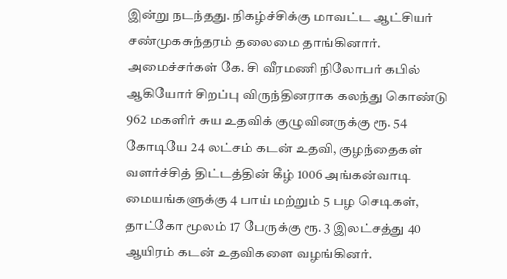இன்று நடந்தது. நிகழ்ச்சிக்கு மாவட்ட ஆட்சியர் சண்முகசுந்தரம் தலைமை தாங்கினார். அமைச்சர்கள் கே. சி வீரமணி நிலோபர் கபில் ஆகியோர் சிறப்பு விருந்தினராக கலந்து கொண்டு 962 மகளிர் சுய உதவிக் குழுவினருக்கு ரூ. 54 கோடியே 24 லட்சம் கடன் உதவி, குழந்தைகள் வளர்ச்சித் திட்டத்தின் கீழ் 1006 அங்கன்வாடி மையங்களுக்கு 4 பாய் மற்றும் 5 பழ செடிகள், தாட்கோ மூலம் 17 பேருக்கு ரூ. 3 இலட்சத்து 40 ஆயிரம் கடன் உதவிகளை வழங்கினர்.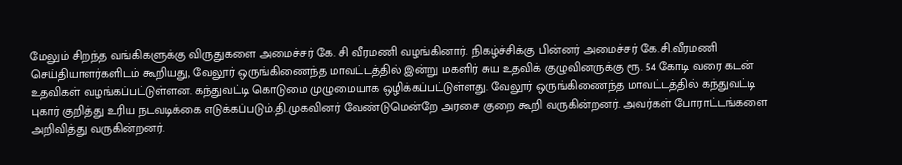மேலும் சிறந்த வங்கிகளுக்கு விருதுகளை அமைச்சர் கே. சி வீரமணி வழங்கினார். நிகழ்ச்சிக்கு பின்னர் அமைச்சர் கே.சி.வீரமணி செய்தியாளர்களிடம் கூறியது, வேலூர் ஒருங்கிணைந்த மாவட்டத்தில் இன்று மகளிர் சுய உதவிக் குழுவினருக்கு ரூ. 54 கோடி வரை கடன் உதவிகள் வழங்கப்பட்டுள்ளன. கந்துவட்டி கொடுமை முழுமையாக ஒழிக்கப்பட்டுள்ளது. வேலூர் ஒருங்கிணைந்த மாவட்டத்தில் கந்துவட்டி புகார் குறித்து உரிய நடவடிக்கை எடுக்கப்படும்.தி.மு‌கவினர் வேண்டுமென்றே அரசை குறை கூறி வருகின்றனர். அவர்கள் போராட்டங்களை அறிவித்து வருகின்றனர்.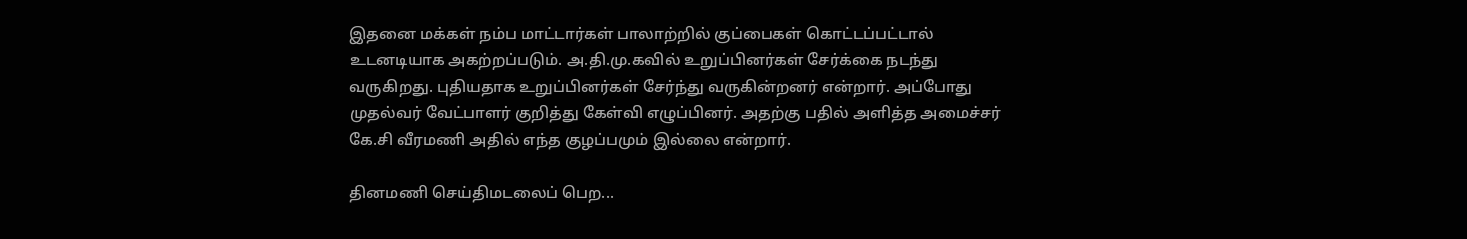இதனை மக்கள் நம்ப மாட்டார்கள் பாலாற்றில் குப்பைகள் கொட்டப்பட்டால் உடனடியாக அகற்றப்படும். அ.தி.மு.கவில் உறுப்பினர்கள் சேர்க்கை நடந்து வருகிறது. புதியதாக உறுப்பினர்கள் சேர்ந்து வருகின்றனர் என்றார். அப்போது முதல்வர் வேட்பாளர் குறித்து கேள்வி எழுப்பினர். அதற்கு பதில் அளித்த அமைச்சர் கே.சி வீரமணி அதில் எந்த குழப்பமும் இல்லை என்றார்.

தினமணி செய்திமடலைப் பெற...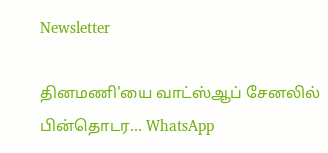Newsletter

தினமணி'யை வாட்ஸ்ஆப் சேனலில் பின்தொடர... WhatsApp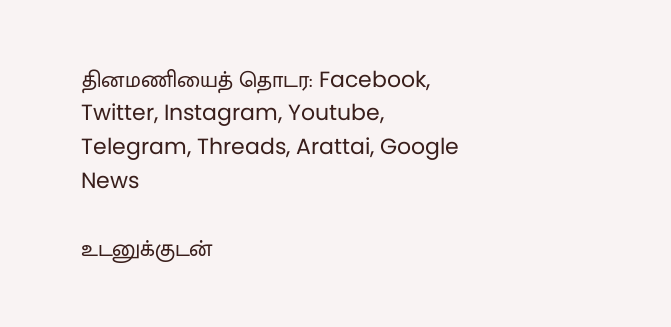தினமணியைத் தொடர: Facebook, Twitter, Instagram, Youtube, Telegram, Threads, Arattai, Google News

உடனுக்குடன்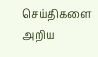செய்திகளை அறிய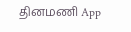தினமணி App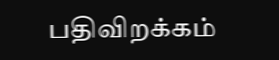பதிவிறக்கம்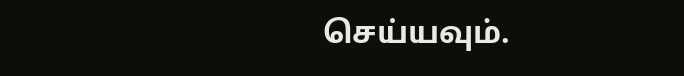செய்யவும்.